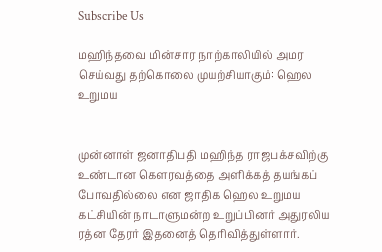Subscribe Us

மஹிந்தவை மின்சார நாற்காலியில் அமர செய்வது தற்கொலை முயற்சியாகும்: ஹெல உறுமய


முன்னாள் ஜனாதிபதி மஹிந்த ராஜபக்சவிற்கு உண்டான கௌரவத்தை அளிக்கத் தயங்கப் போவதில்லை என ஜாதிக ஹெல உறுமய கட்சியின் நாடாளுமன்ற உறுப்பினர் அதுரலிய ரத்ன தேரர் இதனைத் தெரிவித்துள்ளார்.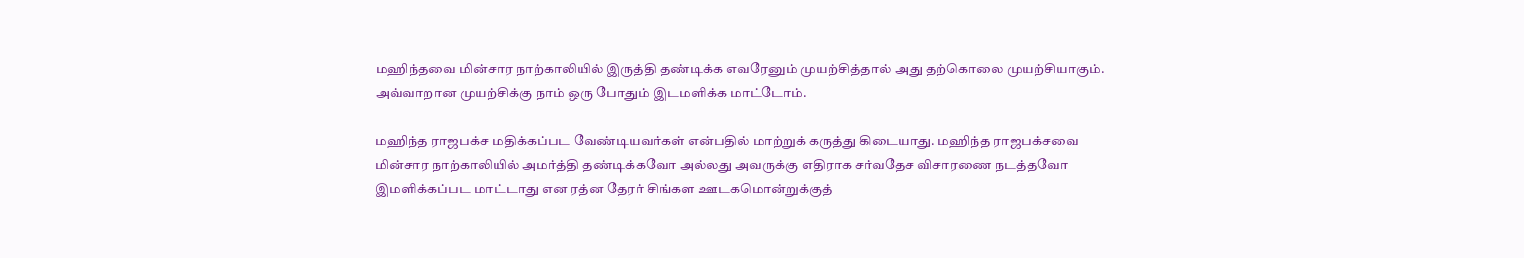மஹிந்தவை மின்சார நாற்காலியில் இருத்தி தண்டிக்க எவரேனும் முயற்சித்தால் அது தற்கொலை முயற்சியாகும். அவ்வாறான முயற்சிக்கு நாம் ஒரு போதும் இடமளிக்க மாட்டோம்.

மஹிந்த ராஜபக்ச மதிக்கப்பட வேண்டியவர்கள் என்பதில் மாற்றுக் கருத்து கிடையாது. மஹிந்த ராஜபக்சவை மின்சார நாற்காலியில் அமர்த்தி தண்டிக்கவோ அல்லது அவருக்கு எதிராக சர்வதேச விசாரணை நடத்தவோ இமளிக்கப்பட மாட்டாது என ரத்ன தேரர் சிங்கள ஊடகமொன்றுக்குத்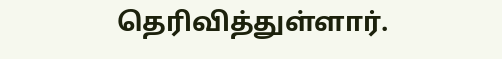தெரிவித்துள்ளார்.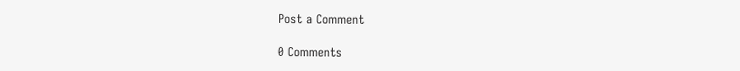Post a Comment

0 Comments